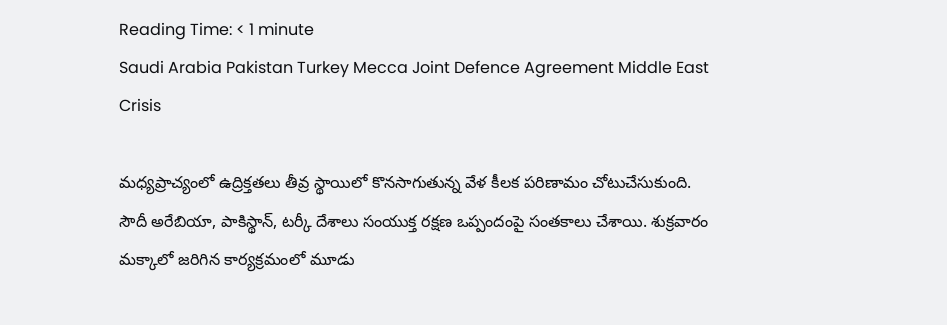Reading Time: < 1 minute
Saudi Arabia Pakistan Turkey Mecca Joint Defence Agreement Middle East Crisis

మధ్యప్రాచ్యంలో ఉద్రిక్తతలు తీవ్ర స్థాయిలో కొనసాగుతున్న వేళ కీలక పరిణామం చోటుచేసుకుంది. సౌదీ అరేబియా, పాకిస్థాన్, టర్కీ దేశాలు సంయుక్త రక్షణ ఒప్పందంపై సంతకాలు చేశాయి. శుక్రవారం మక్కాలో జరిగిన కార్యక్రమంలో మూడు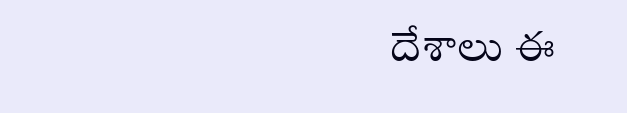దేశాలు ఈ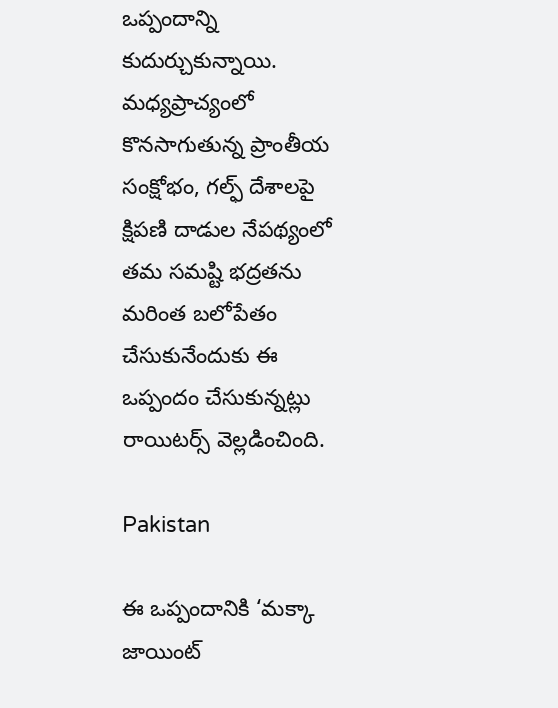ఒప్పందాన్ని కుదుర్చుకున్నాయి. మధ్యప్రాచ్యంలో కొనసాగుతున్న ప్రాంతీయ సంక్షోభం, గల్ఫ్ దేశాలపై క్షిపణి దాడుల నేపథ్యంలో తమ సమష్టి భద్రతను మరింత బలోపేతం చేసుకునేందుకు ఈ ఒప్పందం చేసుకున్నట్లు రాయిటర్స్ వెల్లడించింది.

Pakistan

ఈ ఒప్పందానికి ‘మక్కా జాయింట్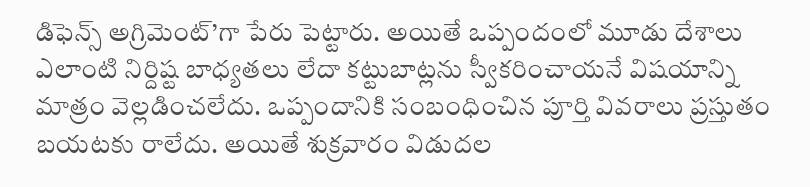డిఫెన్స్ అగ్రిమెంట్’గా పేరు పెట్టారు. అయితే ఒప్పందంలో మూడు దేశాలు ఎలాంటి నిర్దిష్ట బాధ్యతలు లేదా కట్టుబాట్లను స్వీకరించాయనే విషయాన్ని మాత్రం వెల్లడించలేదు. ఒప్పందానికి సంబంధించిన పూర్తి వివరాలు ప్రస్తుతం బయటకు రాలేదు. అయితే శుక్రవారం విడుదల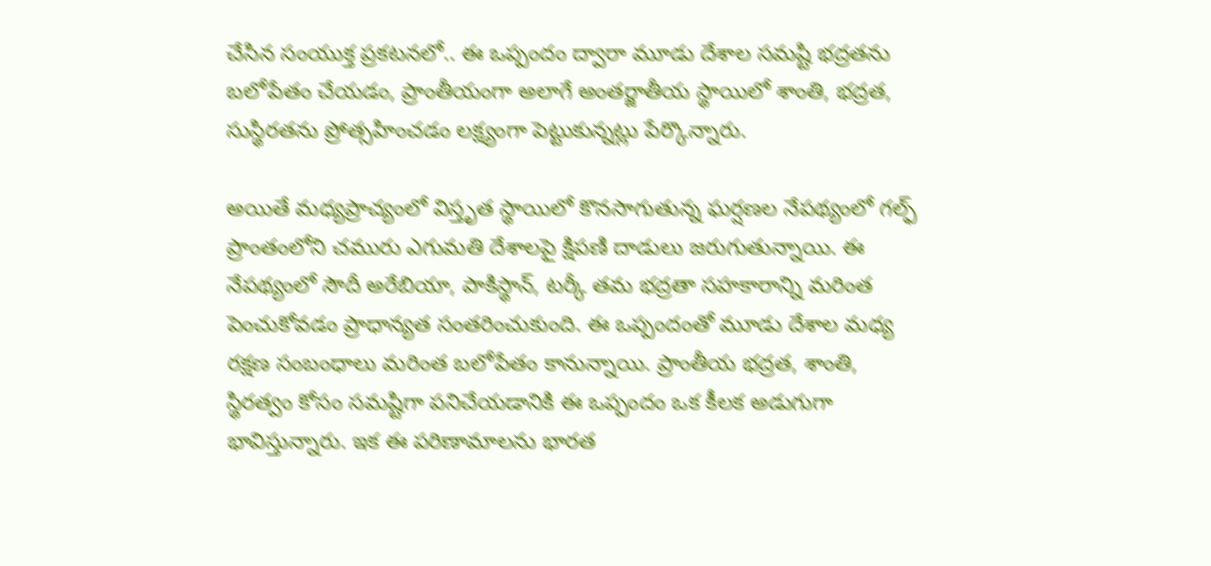చేసిన సంయుక్త ప్రకటనలో.. ఈ ఒప్పందం ద్వారా మూడు దేశాల సమష్టి భద్రతను బలోపేతం చేయడం, ప్రాంతీయంగా అలాగే అంతర్జాతీయ స్థాయిలో శాంతి, భద్రత, సుస్థిరతను ప్రోత్సహించడం లక్ష్యంగా పెట్టుకున్నట్లు పేర్కొన్నారు.

అయితే మధ్యప్రాచ్యంలో విస్తృత స్థాయిలో కొనసాగుతున్న ఘర్షణల నేపథ్యంలో గల్ఫ్ ప్రాంతంలోని చమురు ఎగుమతి దేశాలపై క్షిపణి దాడులు జరుగుతున్నాయి. ఈ నేపథ్యంలో సౌదీ అరేబియా, పాకిస్థాన్, టర్కీ తమ భద్రతా సహకారాన్ని మరింత పెంచుకోవడం ప్రాధాన్యత సంతరించుకుంది. ఈ ఒప్పందంతో మూడు దేశాల మధ్య రక్షణ సంబంధాలు మరింత బలోపేతం కానున్నాయి. ప్రాంతీయ భద్రత, శాంతి, స్థిరత్వం కోసం సమష్టిగా పనిచేయడానికి ఈ ఒప్పందం ఒక కీలక అడుగుగా భావిస్తున్నారు. ఇక ఈ పరిణామాలను భారత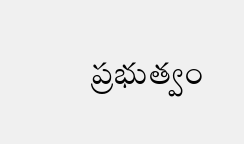ప్రభుత్వం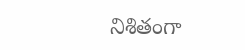నిశితంగా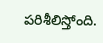పరిశీలిస్తోంది.